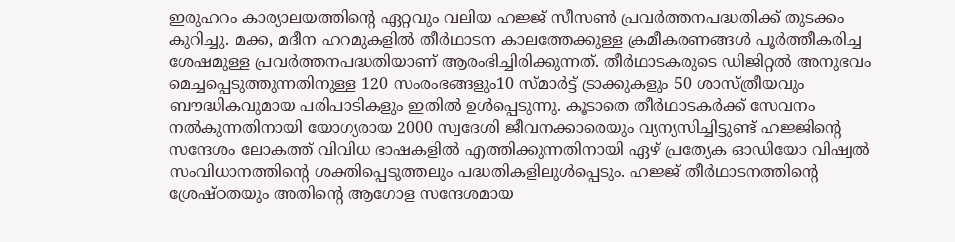ഇരുഹറം കാര്യാലയത്തിന്റെ ഏറ്റവും വലിയ ഹജ്ജ് സീസൺ പ്രവർത്തനപദ്ധതിക്ക് തുടക്കം കുറിച്ചു. മക്ക, മദീന ഹറമുകളിൽ തീർഥാടന കാലത്തേക്കുള്ള ക്രമീകരണങ്ങൾ പൂർത്തീകരിച്ച ശേഷമുള്ള പ്രവർത്തനപദ്ധതിയാണ് ആരംഭിച്ചിരിക്കുന്നത്. തീർഥാടകരുടെ ഡിജിറ്റൽ അനുഭവം മെച്ചപ്പെടുത്തുന്നതിനുള്ള 120 സംരംഭങ്ങളും10 സ്മാർട്ട് ട്രാക്കുകളും 50 ശാസ്ത്രീയവും ബൗദ്ധികവുമായ പരിപാടികളും ഇതിൽ ഉൾപ്പെടുന്നു. കൂടാതെ തീർഥാടകർക്ക് സേവനം നൽകുന്നതിനായി യോഗ്യരായ 2000 സ്വദേശി ജീവനക്കാരെയും വ്യന്യസിച്ചിട്ടുണ്ട് ഹജ്ജിന്റെ സന്ദേശം ലോകത്ത് വിവിധ ഭാഷകളിൽ എത്തിക്കുന്നതിനായി ഏഴ് പ്രത്യേക ഓഡിയോ വിഷ്വൽ സംവിധാനത്തിന്റെ ശക്തിപ്പെടുത്തലും പദ്ധതികളിലുൾപ്പെടും. ഹജ്ജ് തീർഥാടനത്തിന്റെ ശ്രേഷ്ഠതയും അതിന്റെ ആഗോള സന്ദേശമായ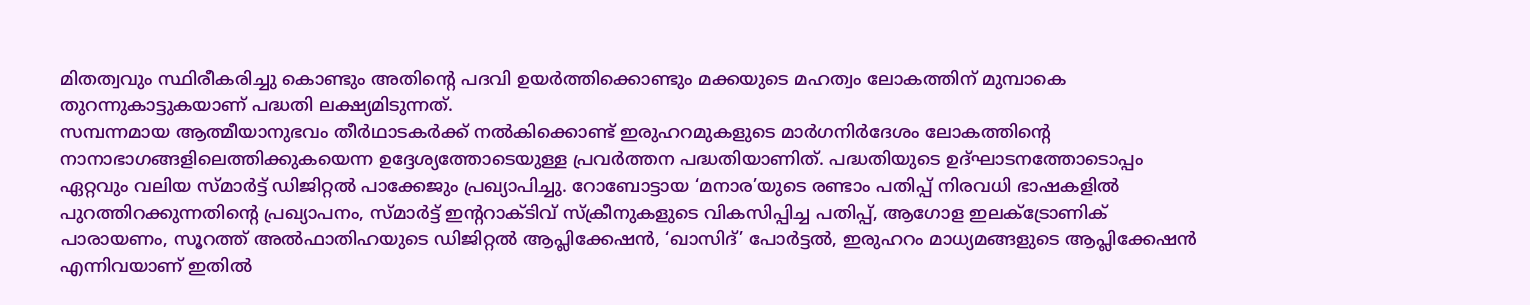മിതത്വവും സ്ഥിരീകരിച്ചു കൊണ്ടും അതിന്റെ പദവി ഉയർത്തിക്കൊണ്ടും മക്കയുടെ മഹത്വം ലോകത്തിന് മുമ്പാകെ തുറന്നുകാട്ടുകയാണ് പദ്ധതി ലക്ഷ്യമിടുന്നത്.
സമ്പന്നമായ ആത്മീയാനുഭവം തീർഥാടകർക്ക് നൽകിക്കൊണ്ട് ഇരുഹറമുകളുടെ മാർഗനിർദേശം ലോകത്തിന്റെ നാനാഭാഗങ്ങളിലെത്തിക്കുകയെന്ന ഉദ്ദേശ്യത്തോടെയുള്ള പ്രവർത്തന പദ്ധതിയാണിത്. പദ്ധതിയുടെ ഉദ്ഘാടനത്തോടൊപ്പം ഏറ്റവും വലിയ സ്മാർട്ട് ഡിജിറ്റൽ പാക്കേജും പ്രഖ്യാപിച്ചു. റോബോട്ടായ ‘മനാര’യുടെ രണ്ടാം പതിപ്പ് നിരവധി ഭാഷകളിൽ പുറത്തിറക്കുന്നതിന്റെ പ്രഖ്യാപനം, സ്മാർട്ട് ഇന്ററാക്ടിവ് സ്ക്രീനുകളുടെ വികസിപ്പിച്ച പതിപ്പ്, ആഗോള ഇലക്ട്രോണിക് പാരായണം, സൂറത്ത് അൽഫാതിഹയുടെ ഡിജിറ്റൽ ആപ്ലിക്കേഷൻ, ‘ഖാസിദ്’ പോർട്ടൽ, ഇരുഹറം മാധ്യമങ്ങളുടെ ആപ്ലിക്കേഷൻ എന്നിവയാണ് ഇതിൽ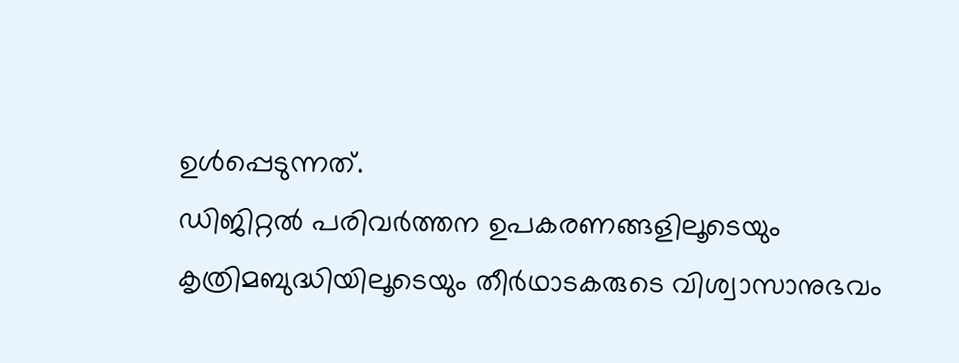ഉൾപ്പെടുന്നത്.
ഡിജിറ്റൽ പരിവർത്തന ഉപകരണങ്ങളിലൂടെയും കൃത്രിമബുദ്ധിയിലൂടെയും തീർഥാടകരുടെ വിശ്വാസാനുഭവം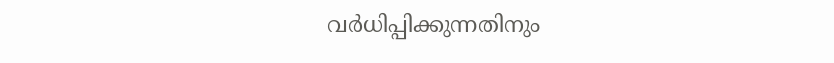വർധിപ്പിക്കുന്നതിനും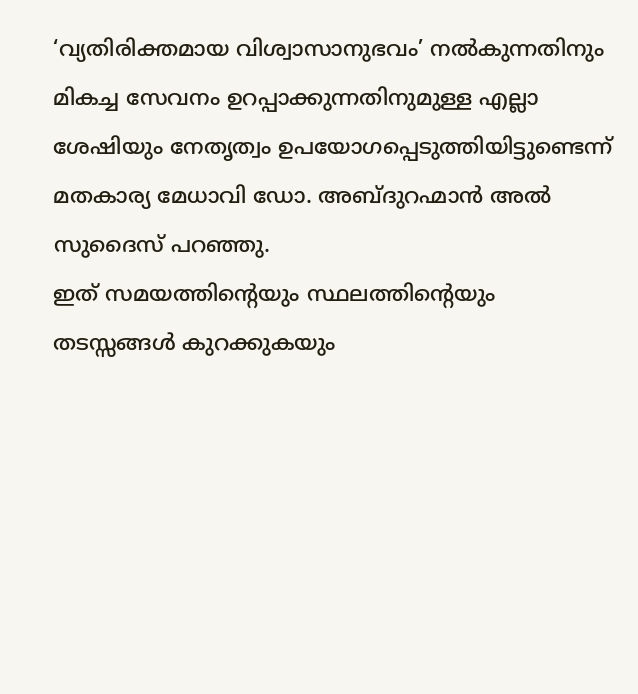‘വ്യതിരിക്തമായ വിശ്വാസാനുഭവം’ നൽകുന്നതിനും മികച്ച സേവനം ഉറപ്പാക്കുന്നതിനുമുള്ള എല്ലാ ശേഷിയും നേതൃത്വം ഉപയോഗപ്പെടുത്തിയിട്ടുണ്ടെന്ന് മതകാര്യ മേധാവി ഡോ. അബ്ദുറഹ്മാൻ അൽ സുദൈസ് പറഞ്ഞു.
ഇത് സമയത്തിന്റെയും സ്ഥലത്തിന്റെയും തടസ്സങ്ങൾ കുറക്കുകയും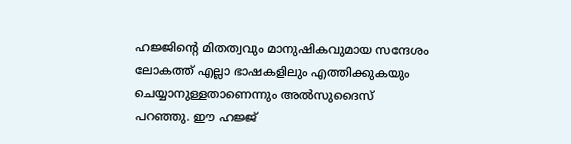ഹജ്ജിന്റെ മിതത്വവും മാനുഷികവുമായ സന്ദേശം ലോകത്ത് എല്ലാ ഭാഷകളിലും എത്തിക്കുകയും ചെയ്യാനുള്ളതാണെന്നും അൽസുദൈസ് പറഞ്ഞു. ഈ ഹജ്ജ്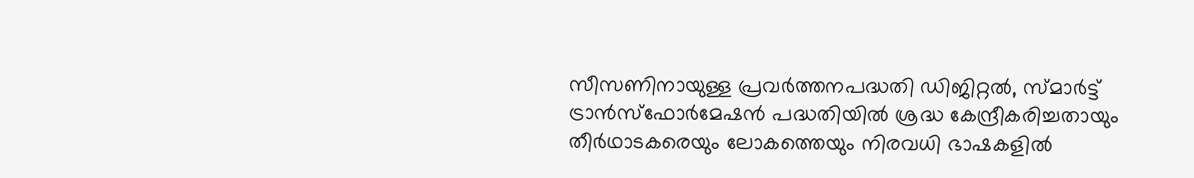സീസണിനായുള്ള പ്രവർത്തനപദ്ധതി ഡിജിറ്റൽ, സ്മാർട്ട് ട്രാൻസ്ഫോർമേഷൻ പദ്ധതിയിൽ ശ്രദ്ധ കേന്ദ്രീകരിച്ചതായും തീർഥാടകരെയും ലോകത്തെയും നിരവധി ഭാഷകളിൽ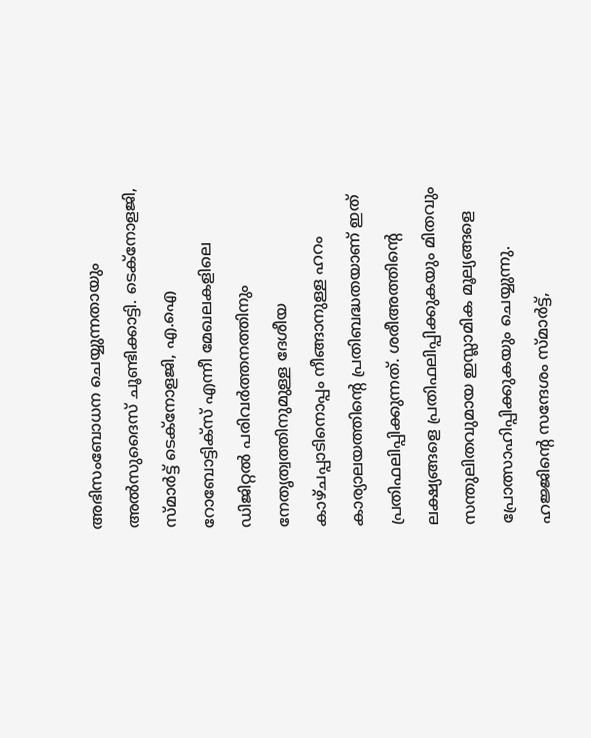അഭിസംബോധന ചെയ്യുന്നതായും അൽസുദൈസ് ചൂണ്ടിക്കാട്ടി. ടെക്നോളജി, സ്മാർട്ട് ടെക്നോളജി, എ.ഐ റോബോട്ടിക്സ് എന്നീ മേഖലകളിലെ ഡിജിറ്റൽ പരിവർത്തനത്തിനും നേതൃത്വത്തിനുമുള്ള ദേശീയ കാഴ്ചപ്പാടിനൊപ്പം നീങ്ങാനുള്ള ഹറം കാര്യാലയത്തിന്റെ പ്രതിബദ്ധതയാണ് ഇത് പ്രതിഫലിപ്പിക്കുന്നത്. ശരീഅത്തിന്റെ ലക്ഷ്യങ്ങളെ പ്രതിഫലിപ്പിക്കുകയും മിതവും സന്തുലിതവുമായ ഇസ്ലാമിക മൂല്യങ്ങളെ പ്രോത്സാഹിപ്പിക്കുകയും ചെയ്യുന്നു. ഹജ്ജിന്റെ സന്ദേശം സ്മാർട്ട്,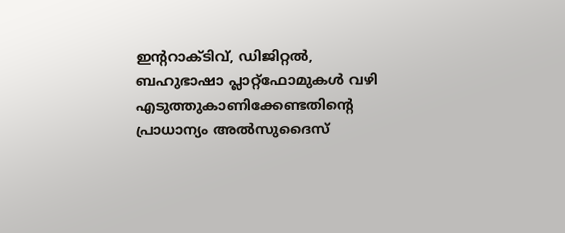ഇന്ററാക്ടിവ്, ഡിജിറ്റൽ, ബഹുഭാഷാ പ്ലാറ്റ്ഫോമുകൾ വഴി എടുത്തുകാണിക്കേണ്ടതിന്റെ പ്രാധാന്യം അൽസുദൈസ്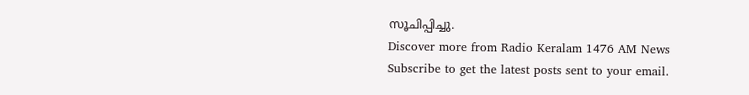സൂചിപ്പിച്ചു.
Discover more from Radio Keralam 1476 AM News
Subscribe to get the latest posts sent to your email.